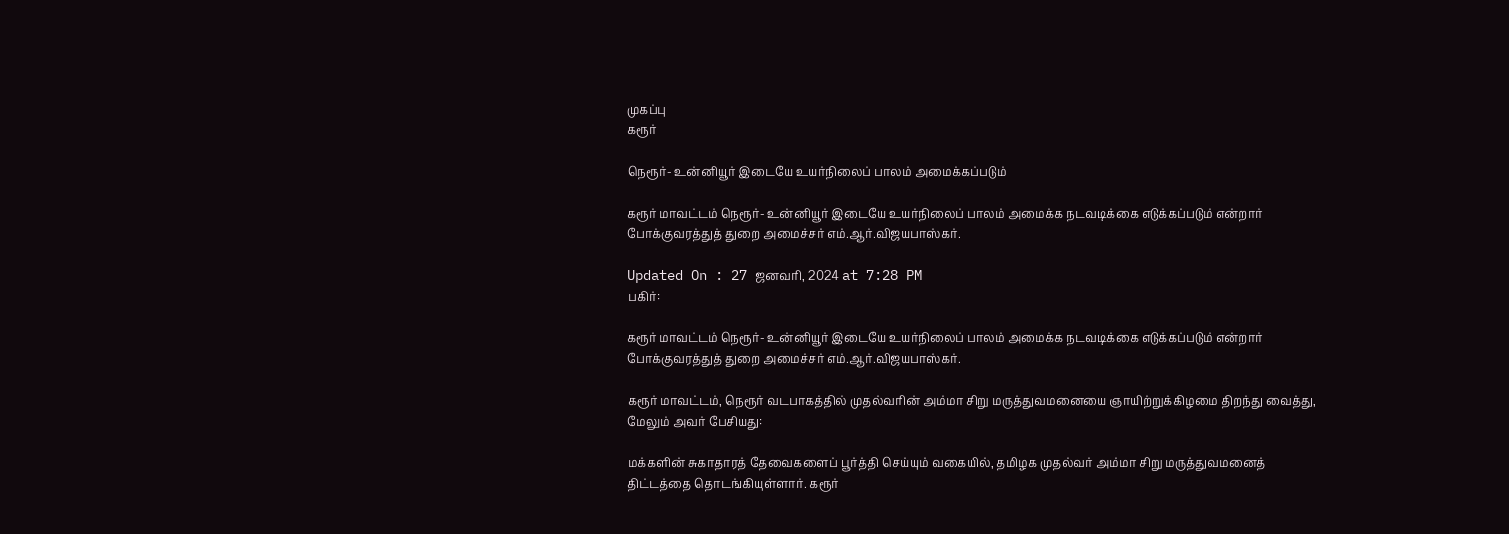முகப்பு
கரூர்

நெரூர்- உன்னியூர் இடையே உயர்நிலைப் பாலம் அமைக்கப்படும்

கரூர் மாவட்டம் நெரூர்- உன்னியூர் இடையே உயர்நிலைப் பாலம் அமைக்க நடவடிக்கை எடுக்கப்படும் என்றார் போக்குவரத்துத் துறை அமைச்சர் எம்.ஆர்.விஜயபாஸ்கர்.

Updated On : 27 ஜனவரி, 2024 at 7:28 PM
பகிர்:

கரூர் மாவட்டம் நெரூர்- உன்னியூர் இடையே உயர்நிலைப் பாலம் அமைக்க நடவடிக்கை எடுக்கப்படும் என்றார் போக்குவரத்துத் துறை அமைச்சர் எம்.ஆர்.விஜயபாஸ்கர்.

கரூர் மாவட்டம், நெரூர் வடபாகத்தில் முதல்வரின் அம்மா சிறு மருத்துவமனையை ஞாயிற்றுக்கிழமை திறந்து வைத்து, மேலும் அவர் பேசியது:

மக்களின் சுகாதாரத் தேவைகளைப் பூர்த்தி செய்யும் வகையில், தமிழக முதல்வர் அம்மா சிறு மருத்துவமனைத் திட்டத்தை தொடங்கியுள்ளார். கரூர்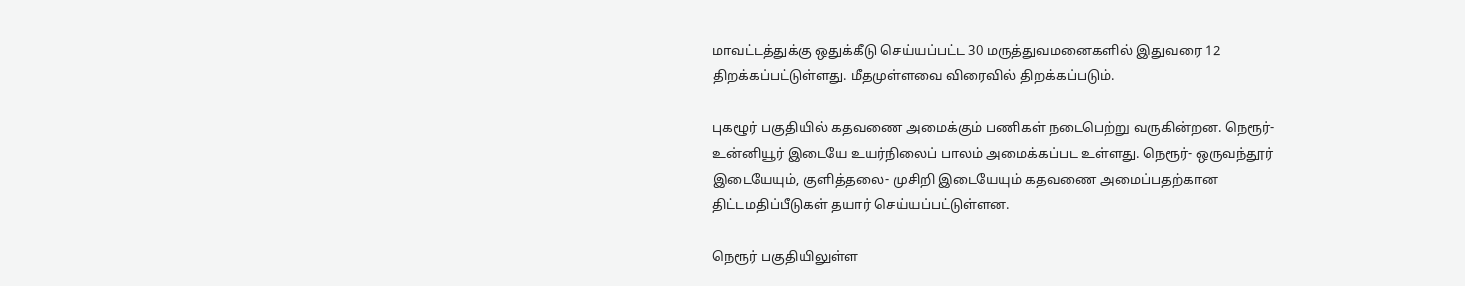மாவட்டத்துக்கு ஒதுக்கீடு செய்யப்பட்ட 30 மருத்துவமனைகளில் இதுவரை 12 திறக்கப்பட்டுள்ளது. மீதமுள்ளவை விரைவில் திறக்கப்படும்.

புகழூர் பகுதியில் கதவணை அமைக்கும் பணிகள் நடைபெற்று வருகின்றன. நெரூர்- உன்னியூர் இடையே உயர்நிலைப் பாலம் அமைக்கப்பட உள்ளது. நெரூர்- ஒருவந்தூர் இடையேயும், குளித்தலை- முசிறி இடையேயும் கதவணை அமைப்பதற்கான திட்டமதிப்பீடுகள் தயார் செய்யப்பட்டுள்ளன.

நெரூர் பகுதியிலுள்ள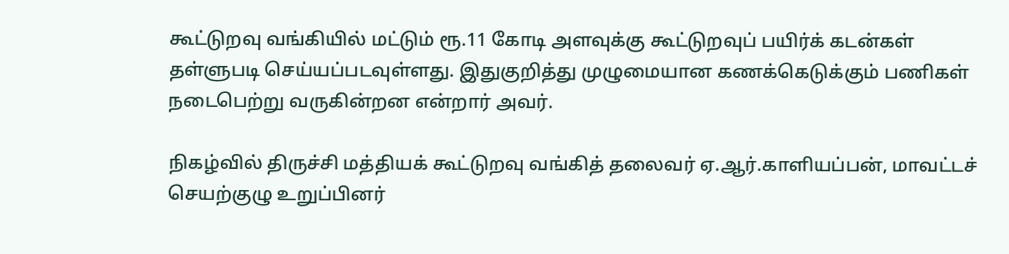கூட்டுறவு வங்கியில் மட்டும் ரூ.11 கோடி அளவுக்கு கூட்டுறவுப் பயிர்க் கடன்கள் தள்ளுபடி செய்யப்படவுள்ளது. இதுகுறித்து முழுமையான கணக்கெடுக்கும் பணிகள் நடைபெற்று வருகின்றன என்றார் அவர்.

நிகழ்வில் திருச்சி மத்தியக் கூட்டுறவு வங்கித் தலைவர் ஏ.ஆர்.காளியப்பன், மாவட்டச் செயற்குழு உறுப்பினர்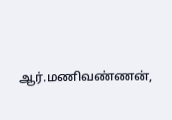ஆர்.மணிவண்ணன்,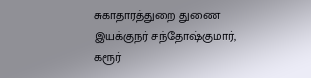சுகாதாரத்துறை துணை இயக்குநர் சந்தோஷ்குமார், கரூர்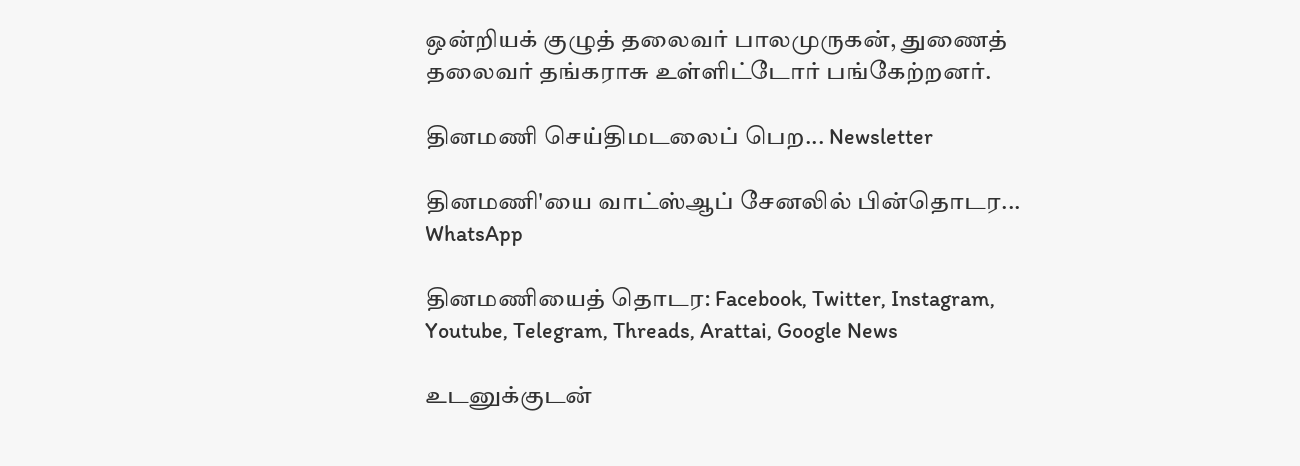ஒன்றியக் குழுத் தலைவர் பாலமுருகன், துணைத் தலைவர் தங்கராசு உள்ளிட்டோர் பங்கேற்றனர்.

தினமணி செய்திமடலைப் பெற... Newsletter

தினமணி'யை வாட்ஸ்ஆப் சேனலில் பின்தொடர... WhatsApp

தினமணியைத் தொடர: Facebook, Twitter, Instagram, Youtube, Telegram, Threads, Arattai, Google News

உடனுக்குடன்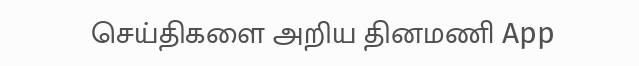செய்திகளை அறிய தினமணி App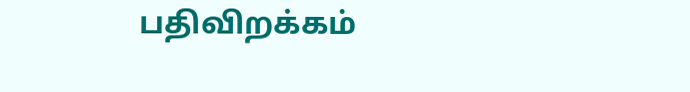பதிவிறக்கம்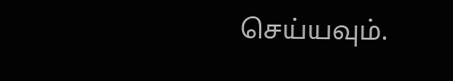செய்யவும்.